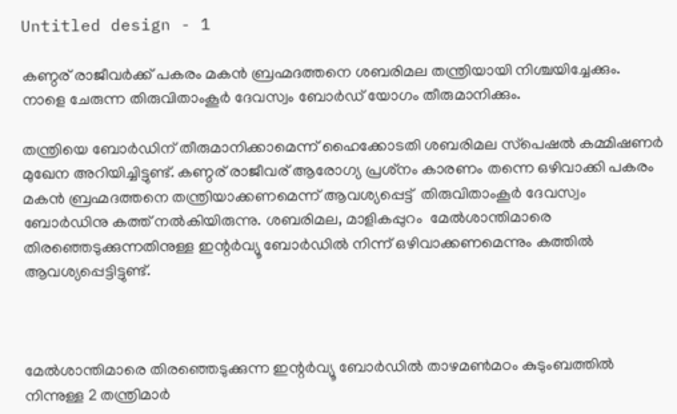Untitled design - 1

കണ്ഠര് രാജീവർക്ക് പകരം മകൻ ബ്രഹ്മദത്തനെ ശബരിമല തന്ത്രിയായി നിശ്ചയിച്ചേക്കും. നാളെ ചേരുന്ന തിരുവിതാംകൂർ ദേവസ്വം ബോർഡ് യോഗം തീരുമാനിക്കും.

തന്ത്രിയെ ബോർഡിന് തീരുമാനിക്കാമെന്ന് ഹൈക്കോടതി ശബരിമല സ്‌പെഷൽ കമ്മിഷണർ മുഖേന അറിയിച്ചിട്ടുണ്ട്. കണ്ഠര് രാജീവര് ആരോഗ്യ പ്രശ്‌നം കാരണം തന്നെ ഒഴിവാക്കി പകരം മകൻ ബ്രഹ്മദത്തനെ തന്ത്രിയാക്കണമെന്ന് ആവശ്യപ്പെട്ട്  തിരുവിതാംകൂർ ദേവസ്വം ബോർഡിനു കത്ത് നൽകിയിരുന്നു. ശബരിമല, മാളികപ്പുറം  മേൽശാന്തിമാരെ തിരഞ്ഞെടുക്കുന്നതിനുള്ള ഇന്റർവ്യൂ ബോർഡിൽ നിന്ന് ഒഴിവാക്കണമെന്നും കത്തിൽ ആവശ്യപ്പെട്ടിട്ടുണ്ട്.



മേൽശാന്തിമാരെ തിരഞ്ഞെടുക്കുന്ന ഇന്റർവ്യൂ ബോർഡിൽ താഴമൺമഠം കുടുംബത്തിൽ നിന്നുള്ള 2 തന്ത്രിമാർ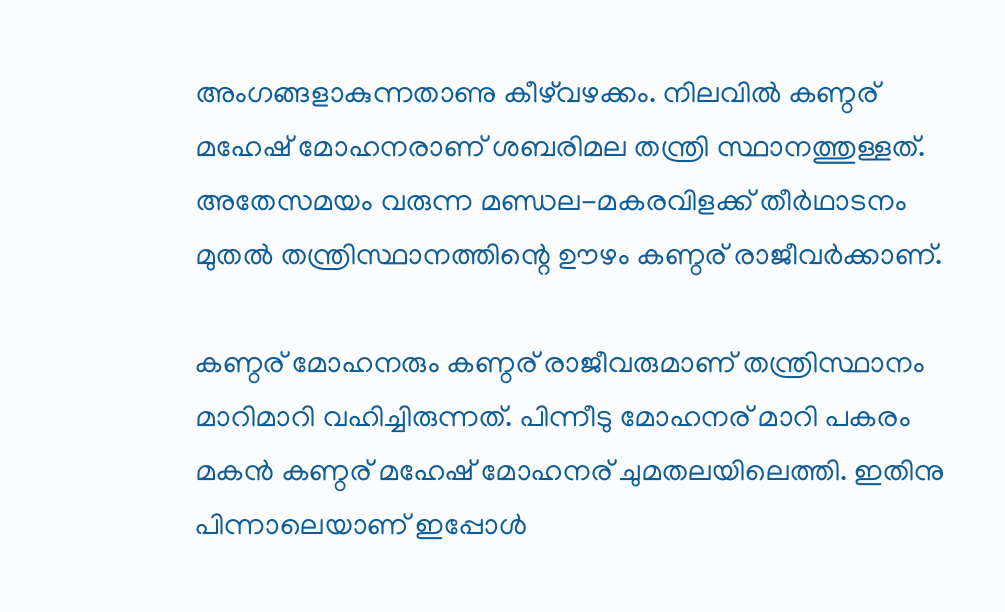അംഗങ്ങളാകുന്നതാണു കീഴ്‌വഴക്കം. നിലവിൽ കണ്ഠര് മഹേഷ് മോഹനരാണ് ശബരിമല തന്ത്രി സ്ഥാനത്തുള്ളത്. അതേസമയം വരുന്ന മണ്ഡല-മകരവിളക്ക് തീർഥാടനം മുതൽ തന്ത്രിസ്ഥാനത്തിന്റെ ഊഴം കണ്ഠര് രാജീവർക്കാണ്.

കണ്ഠര് മോഹനരും കണ്ഠര് രാജീവരുമാണ് തന്ത്രിസ്ഥാനം മാറിമാറി വഹിച്ചിരുന്നത്. പിന്നീടു മോഹനര് മാറി പകരം മകൻ കണ്ഠര് മഹേഷ് മോഹനര് ചുമതലയിലെത്തി. ഇതിനു പിന്നാലെയാണ് ഇപ്പോൾ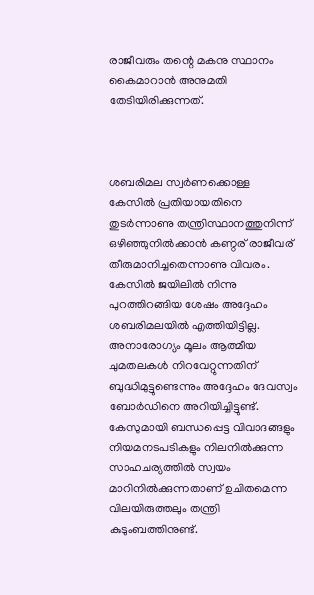രാജീവരും തന്റെ മകനു സ്ഥാനം കൈമാറാൻ അനുമതി തേടിയിരിക്കുന്നത്.



ശബരിമല സ്വർണക്കൊള്ള കേസിൽ പ്രതിയായതിനെ തുടർന്നാണു തന്ത്രിസ്ഥാനത്തുനിന്ന് ഒഴിഞ്ഞുനിൽക്കാൻ കണ്ഠര് രാജീവര് തീരുമാനിച്ചതെന്നാണു വിവരം. കേസിൽ ജയിലിൽ നിന്നു പുറത്തിറങ്ങിയ ശേഷം അദ്ദേഹം ശബരിമലയിൽ എത്തിയിട്ടില്ല. അനാരോഗ്യം മൂലം ആത്മീയ ചുമതലകൾ നിറവേറ്റുന്നതിന് ബുദ്ധിമുട്ടുണ്ടെന്നും അദ്ദേഹം ദേവസ്വം ബോർഡിനെ അറിയിച്ചിട്ടുണ്ട്. കേസുമായി ബന്ധപ്പെട്ട വിവാദങ്ങളും നിയമനടപടികളും നിലനിൽക്കുന്ന സാഹചര്യത്തിൽ സ്വയം മാറിനിൽക്കുന്നതാണ് ഉചിതമെന്ന വിലയിരുത്തലും തന്ത്രി കുടുംബത്തിനുണ്ട്.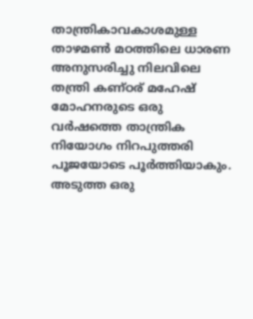താന്ത്രികാവകാശമുള്ള താഴമൺ മഠത്തിലെ ധാരണ അനുസരിച്ചു നിലവിലെ തന്ത്രി കണ്ഠര് മഹേഷ് മോഹനരുടെ ഒരു വർഷത്തെ താന്ത്രിക നിയോഗം നിറപുത്തരി പൂജയോടെ പൂർത്തിയാകും. അടുത്ത ഒരു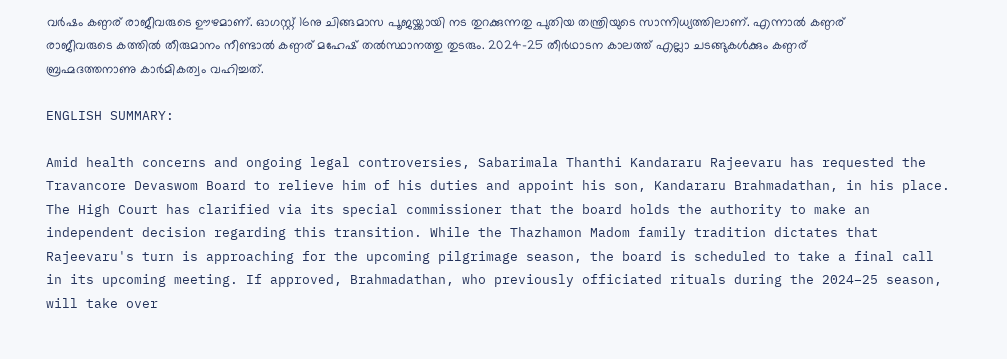വർഷം കണ്ഠര് രാജീവരുടെ ഊഴമാണ്. ഓഗസ്റ്റ് 16നു ചിങ്ങമാസ പൂജയ്ക്കായി നട തുറക്കുന്നതു പുതിയ തന്ത്രിയുടെ സാന്നിധ്യത്തിലാണ്. എന്നാൽ കണ്ഠര് രാജീവരുടെ കത്തിൽ തീരുമാനം നീണ്ടാൽ കണ്ഠര് മഹേഷ് തൽസ്ഥാനത്തു തുടരും. 2024–25 തീർഥാടന കാലത്ത് എല്ലാ ചടങ്ങുകൾക്കും കണ്ഠര് ബ്രഹ്മദത്തനാണു കാർമികത്വം വഹിച്ചത്.

ENGLISH SUMMARY:

Amid health concerns and ongoing legal controversies, Sabarimala Thanthi Kandararu Rajeevaru has requested the Travancore Devaswom Board to relieve him of his duties and appoint his son, Kandararu Brahmadathan, in his place. The High Court has clarified via its special commissioner that the board holds the authority to make an independent decision regarding this transition. While the Thazhamon Madom family tradition dictates that Rajeevaru's turn is approaching for the upcoming pilgrimage season, the board is scheduled to take a final call in its upcoming meeting. If approved, Brahmadathan, who previously officiated rituals during the 2024–25 season, will take over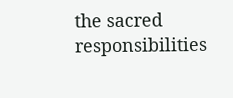the sacred responsibilities